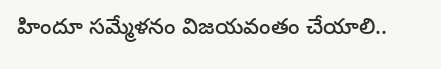హిందూ సమ్మేళనం విజయవంతం చేయాలి..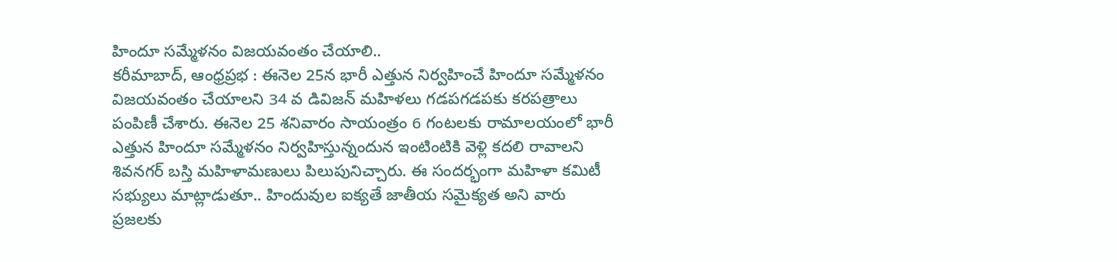హిందూ సమ్మేళనం విజయవంతం చేయాలి..
కరీమాబాద్, ఆంధ్రప్రభ : ఈనెల 25న భారీ ఎత్తున నిర్వహించే హిందూ సమ్మేళనం విజయవంతం చేయాలని 34 వ డివిజన్ మహిళలు గడపగడపకు కరపత్రాలు పంపిణీ చేశారు. ఈనెల 25 శనివారం సాయంత్రం 6 గంటలకు రామాలయంలో భారీ ఎత్తున హిందూ సమ్మేళనం నిర్వహిస్తున్నందున ఇంటింటికి వెళ్లి కదలి రావాలని శివనగర్ బస్తి మహిళామణులు పిలుపునిచ్చారు. ఈ సందర్భంగా మహిళా కమిటీ సభ్యులు మాట్లాడుతూ.. హిందువుల ఐక్యతే జాతీయ సమైక్యత అని వారు ప్రజలకు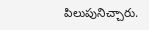పిలుపునిచ్చారు.